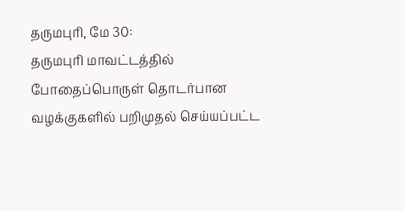தருமபுரி, மே 30:
தருமபுரி மாவட்டத்தில் போதைப்பொருள் தொடர்பான வழக்குகளில் பறிமுதல் செய்யப்பட்ட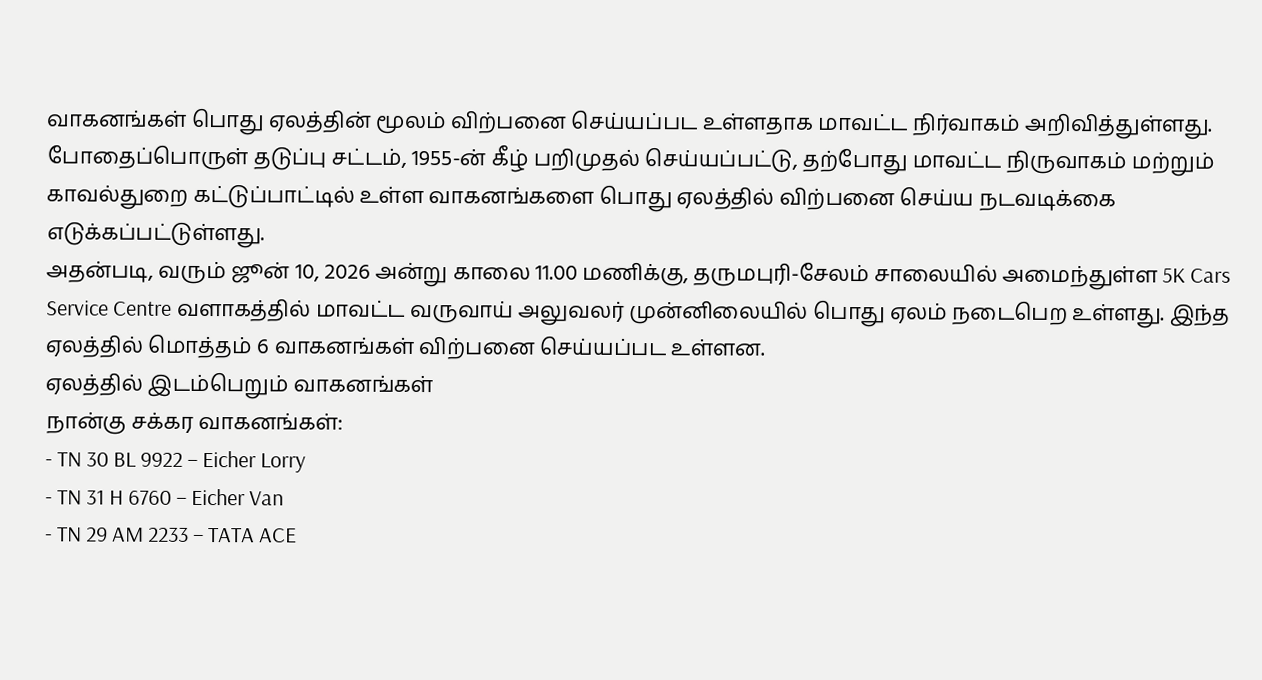வாகனங்கள் பொது ஏலத்தின் மூலம் விற்பனை செய்யப்பட உள்ளதாக மாவட்ட நிர்வாகம் அறிவித்துள்ளது. போதைப்பொருள் தடுப்பு சட்டம், 1955-ன் கீழ் பறிமுதல் செய்யப்பட்டு, தற்போது மாவட்ட நிருவாகம் மற்றும் காவல்துறை கட்டுப்பாட்டில் உள்ள வாகனங்களை பொது ஏலத்தில் விற்பனை செய்ய நடவடிக்கை எடுக்கப்பட்டுள்ளது.
அதன்படி, வரும் ஜூன் 10, 2026 அன்று காலை 11.00 மணிக்கு, தருமபுரி-சேலம் சாலையில் அமைந்துள்ள 5K Cars Service Centre வளாகத்தில் மாவட்ட வருவாய் அலுவலர் முன்னிலையில் பொது ஏலம் நடைபெற உள்ளது. இந்த ஏலத்தில் மொத்தம் 6 வாகனங்கள் விற்பனை செய்யப்பட உள்ளன.
ஏலத்தில் இடம்பெறும் வாகனங்கள்
நான்கு சக்கர வாகனங்கள்:
- TN 30 BL 9922 – Eicher Lorry
- TN 31 H 6760 – Eicher Van
- TN 29 AM 2233 – TATA ACE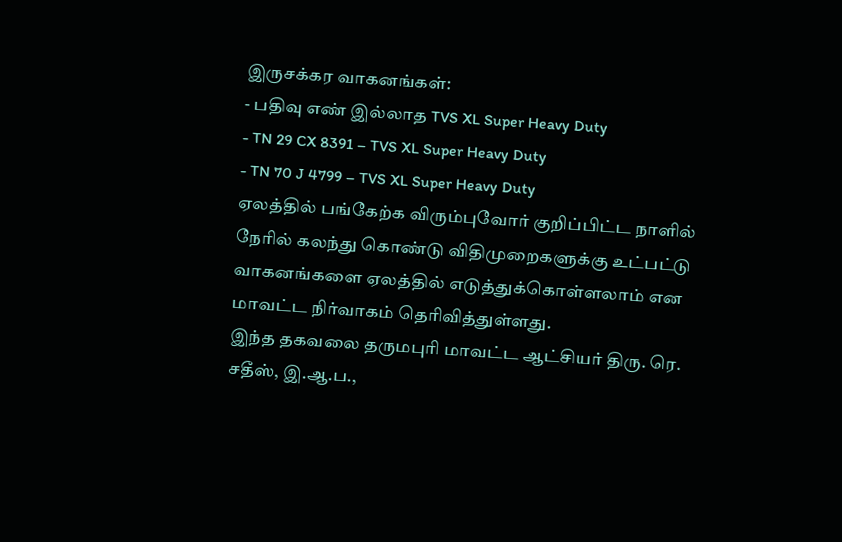இருசக்கர வாகனங்கள்:
- பதிவு எண் இல்லாத TVS XL Super Heavy Duty
- TN 29 CX 8391 – TVS XL Super Heavy Duty
- TN 70 J 4799 – TVS XL Super Heavy Duty
ஏலத்தில் பங்கேற்க விரும்புவோர் குறிப்பிட்ட நாளில் நேரில் கலந்து கொண்டு விதிமுறைகளுக்கு உட்பட்டு வாகனங்களை ஏலத்தில் எடுத்துக்கொள்ளலாம் என மாவட்ட நிர்வாகம் தெரிவித்துள்ளது.
இந்த தகவலை தருமபுரி மாவட்ட ஆட்சியர் திரு. ரெ. சதீஸ், இ.ஆ.ப.,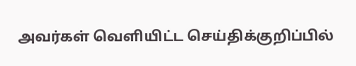அவர்கள் வெளியிட்ட செய்திக்குறிப்பில்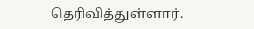தெரிவித்துள்ளார்.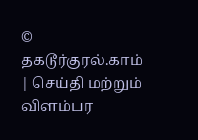© தகடூர்குரல்.காம் | செய்தி மற்றும் விளம்பர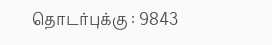தொடர்புக்கு : 9843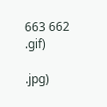663 662
.gif)

.jpg)